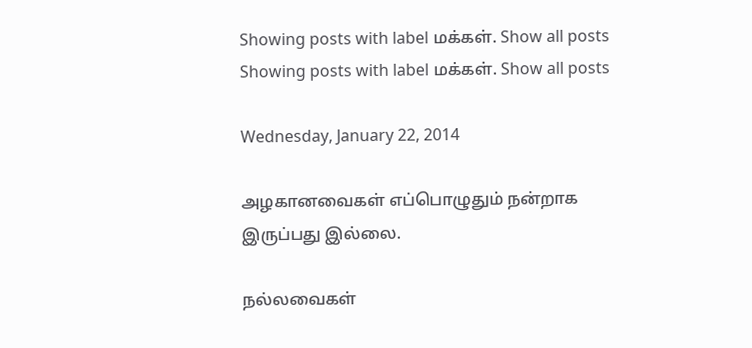Showing posts with label மக்கள். Show all posts
Showing posts with label மக்கள். Show all posts

Wednesday, January 22, 2014

அழகானவைகள் எப்பொழுதும் நன்றாக இருப்பது இல்லை.

நல்லவைகள்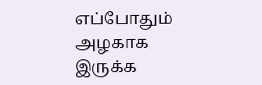எப்போதும் அழகாக இருக்க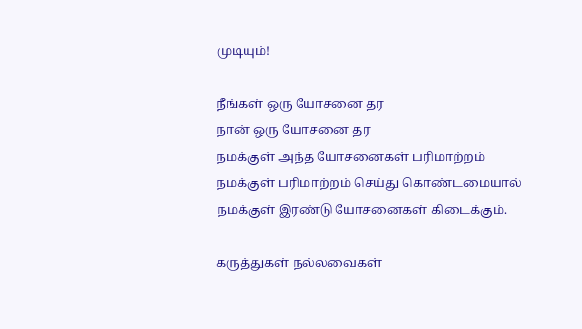முடியும்!

நீங்கள் ஒரு யோசனை தர
நான் ஒரு யோசனை தர
நமக்குள் அந்த யோசனைகள் பரிமாற்றம்
நமக்குள் பரிமாற்றம் செய்து கொண்டமையால்
நமக்குள் இரண்டு யோசனைகள் கிடைக்கும்.

கருத்துகள் நல்லவைகள்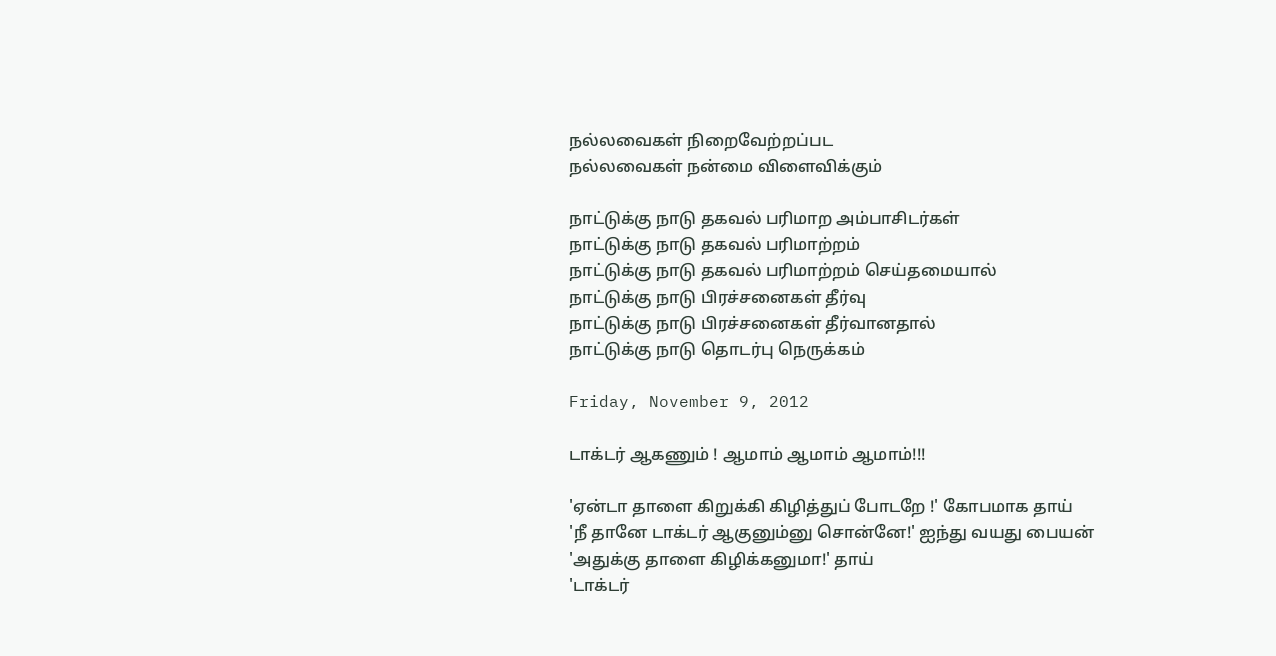நல்லவைகள் நிறைவேற்றப்பட
நல்லவைகள் நன்மை விளைவிக்கும்

நாட்டுக்கு நாடு தகவல் பரிமாற அம்பாசிடர்கள்
நாட்டுக்கு நாடு தகவல் பரிமாற்றம்
நாட்டுக்கு நாடு தகவல் பரிமாற்றம் செய்தமையால்
நாட்டுக்கு நாடு பிரச்சனைகள் தீர்வு
நாட்டுக்கு நாடு பிரச்சனைகள் தீர்வானதால்
நாட்டுக்கு நாடு தொடர்பு நெருக்கம்

Friday, November 9, 2012

டாக்டர் ஆகணும் ! ஆமாம் ஆமாம் ஆமாம்!!!

'ஏன்டா தாளை கிறுக்கி கிழித்துப் போடறே !' கோபமாக தாய்
'நீ தானே டாக்டர் ஆகுனும்னு சொன்னே!' ஐந்து வயது பையன்
'அதுக்கு தாளை கிழிக்கனுமா!' தாய்
'டாக்டர்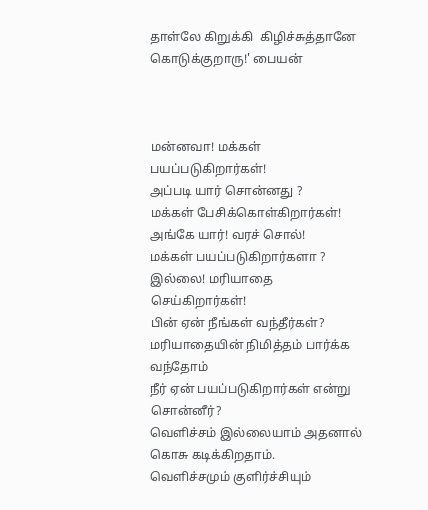தாள்லே கிறுக்கி  கிழிச்சுத்தானே கொடுக்குறாரு!' பையன்



மன்னவா! மக்கள் பயப்படுகிறார்கள்!
அப்படி யார் சொன்னது ?
மக்கள் பேசிக்கொள்கிறார்கள்!
அங்கே யார்! வரச் சொல்!
மக்கள் பயப்படுகிறார்களா ?
இல்லை! மரியாதை செய்கிறார்கள்!
பின் ஏன் நீங்கள் வந்தீர்கள்?
மரியாதையின் நிமித்தம் பார்க்க வந்தோம்
நீர் ஏன் பயப்படுகிறார்கள் என்று சொன்னீர்?
வெளிச்சம் இல்லையாம் அதனால் கொசு கடிக்கிறதாம்.
வெளிச்சமும் குளிர்ச்சியும்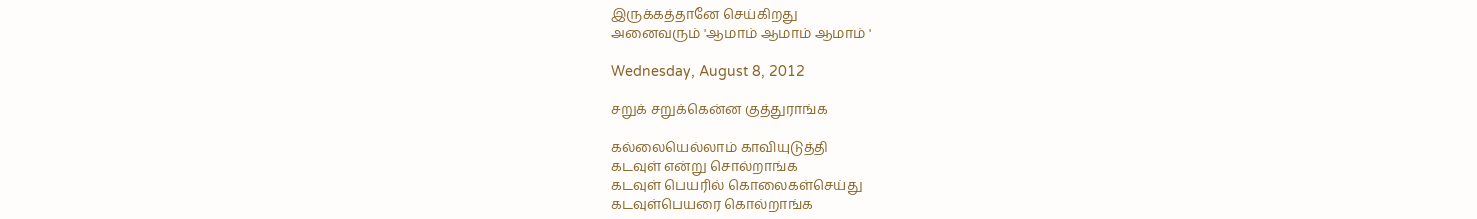இருக்கத்தானே செய்கிறது
அனைவரும் 'ஆமாம் ஆமாம் ஆமாம் '

Wednesday, August 8, 2012

சறுக் சறுக்கென்ன குத்துராங்க

கல்லையெல்லாம் காவியுடுத்தி
கடவுள் என்று சொல்றாங்க
கடவுள் பெயரில் கொலைகள்செய்து
கடவுள்பெயரை கொல்றாங்க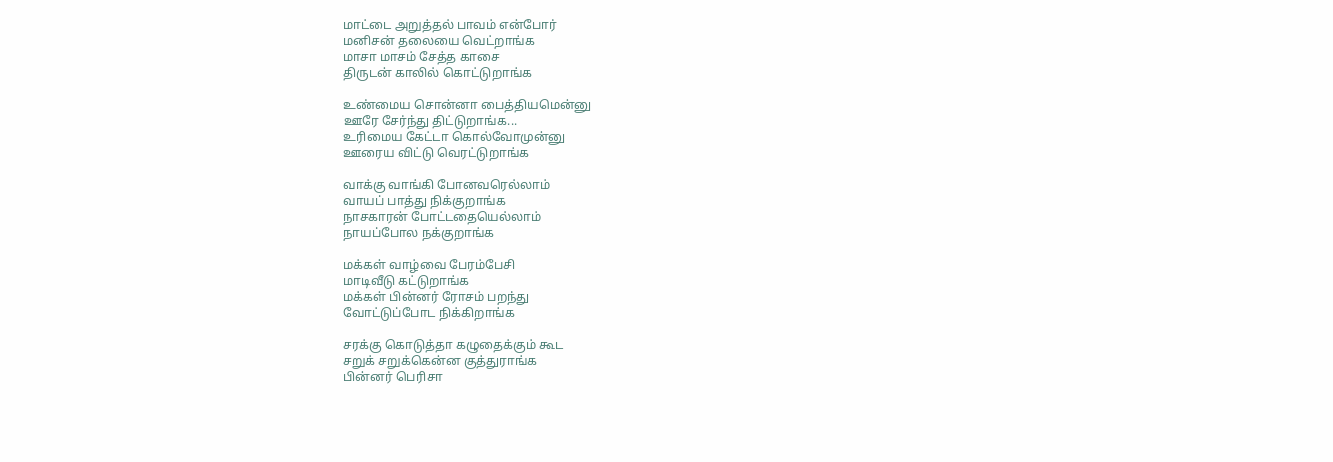மாட்டை அறுத்தல் பாவம் என்போர்
மனிசன் தலையை வெட்றாங்க
மாசா மாசம் சேத்த காசை
திருடன் காலில் கொட்டுறாங்க

உண்மைய சொன்னா பைத்தியமென்னு
ஊரே சேர்ந்து திட்டுறாங்க...
உரிமைய கேட்டா கொல்வோமுன்னு
ஊரைய விட்டு வெரட்டுறாங்க

வாக்கு வாங்கி போனவரெல்லாம்
வாயப் பாத்து நிக்குறாங்க
நாசகாரன் போட்டதையெல்லாம்
நாயப்போல நக்குறாங்க

மக்கள் வாழ்வை பேரம்பேசி
மாடிவீடு கட்டுறாங்க
மக்கள் பின்னர் ரோசம் பறந்து
வோட்டுப்போட நிக்கிறாங்க

சரக்கு கொடுத்தா கழுதைக்கும் கூட
சறுக் சறுக்கென்ன குத்துராங்க
பின்னர் பெரிசா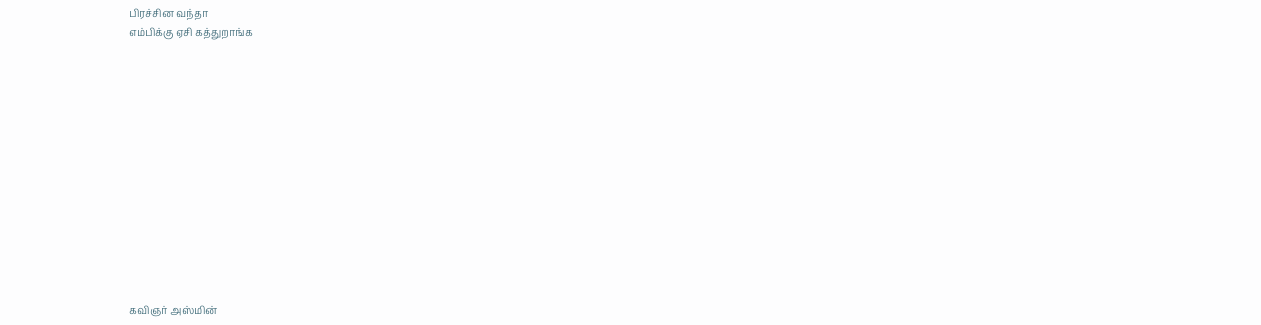பிரச்சின வந்தா
எம்பிக்கு ஏசி கத்துறாங்க













கவிஞர் அஸ்மின்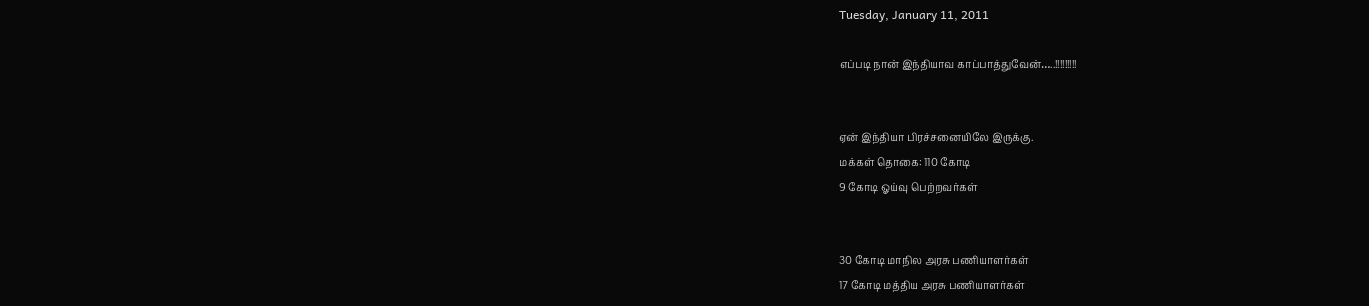Tuesday, January 11, 2011

எப்படி நான் இந்தியாவ காப்பாத்துவேன்…..!!!!!!!!!


ஏன் இந்தியா பிரச்சனையிலே இருக்கு.
மக்கள் தொகை: 110 கோடி
9 கோடி ஓய்வு பெற்றவர்கள்


30 கோடி மாநில அரசு பணியாளர்கள்
17 கோடி மத்திய அரசு பணியாளர்கள்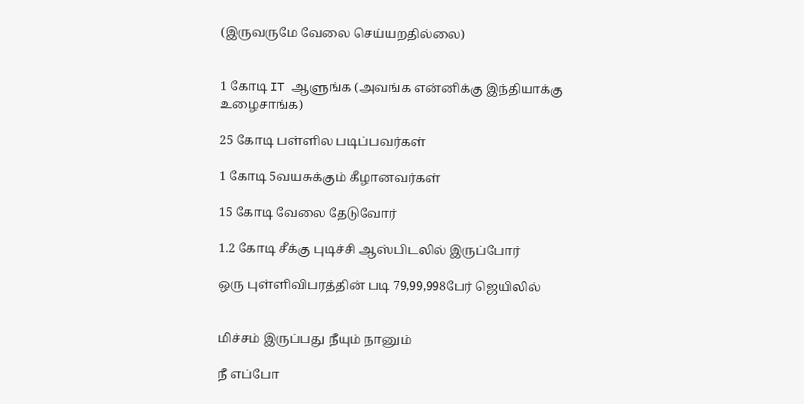(இருவருமே வேலை செய்யறதில்லை)


1 கோடி IT ஆளுங்க (அவங்க என்னிக்கு இந்தியாக்கு உழைசாங்க)

25 கோடி பள்ளில படிப்பவர்கள்

1 கோடி 5வயசுக்கும் கீழானவர்கள்

15 கோடி வேலை தேடுவோர்

1.2 கோடி சீக்கு புடிச்சி ஆஸ்பிடலில் இருப்போர்

ஒரு புள்ளிவிபரத்தின் படி 79,99,998பேர் ஜெயிலில்


மிச்சம் இருப்பது நீயும் நானும்

நீ எப்போ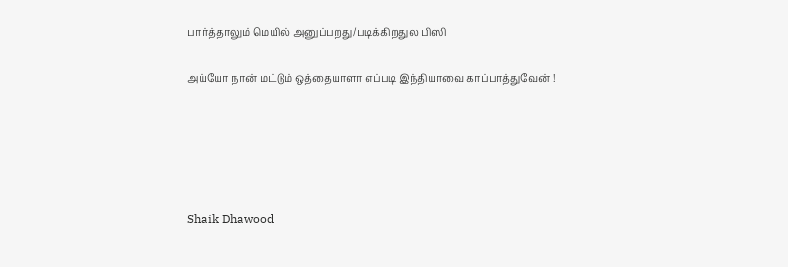பார்த்தாலும் மெயில் அனுப்பறது/படிக்கிறதுல பிஸி

அய்யோ நான் மட்டும் ஒத்தையாளா எப்படி இந்தியாவை காப்பாத்துவேன் !





Shaik Dhawood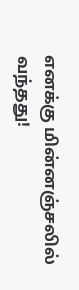எனக்கு மின்னஞ்சலில் வந்தது!